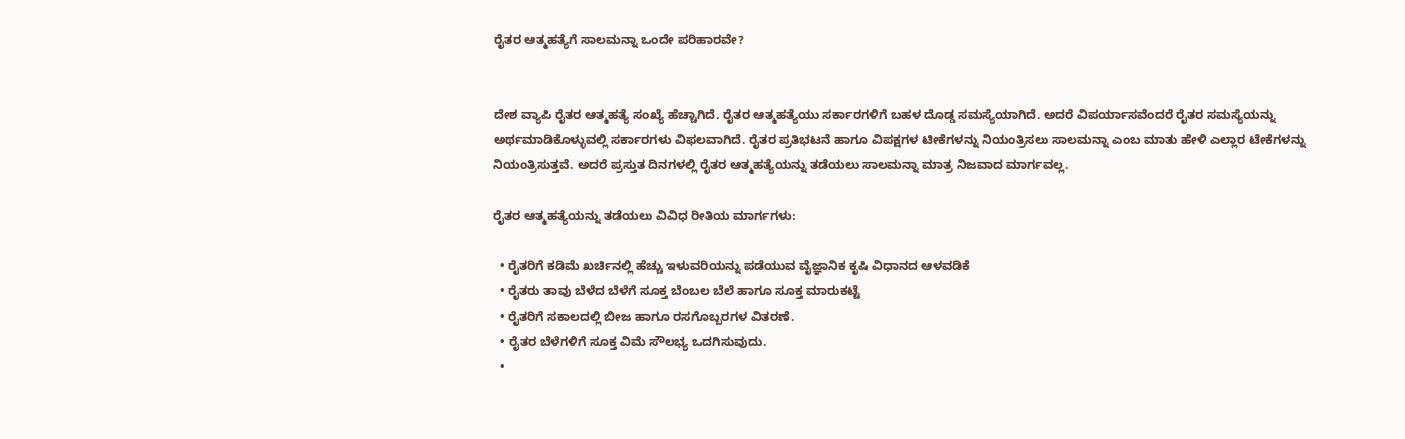ರೈತರ ಆತ್ಮಹತ್ಯೆಗೆ ಸಾಲಮನ್ನಾ ಒಂದೇ ಪರಿಹಾರವೇ?


ದೇಶ ವ್ಯಾಪಿ ರೈತರ ಆತ್ಮಹತ್ಯೆ ಸಂಖ್ಯೆ ಹೆಚ್ಚಾಗಿದೆ. ರೈತರ ಆತ್ಮಹತ್ಯೆಯು ಸರ್ಕಾರಗಳಿಗೆ ಬಹಳ ದೊಡ್ಡ ಸಮಸ್ಯೆಯಾಗಿದೆ. ಅದರೆ ವಿಪರ್ಯಾಸವೆಂದರೆ ರೈತರ ಸಮಸ್ಯೆಯನ್ನು ಅರ್ಥಮಾಡಿಕೊಳ್ಳುವಲ್ಲಿ ಸರ್ಕಾರಗಳು ವಿಫಲವಾಗಿದೆ. ರೈತರ ಪ್ರತಿಭಟನೆ ಹಾಗೂ ವಿಪಕ್ಷಗಳ ಟೀಕೆಗಳನ್ನು ನಿಯಂತ್ರಿಸಲು ಸಾಲಮನ್ನಾ ಎಂಬ ಮಾತು ಹೇಳಿ ಎಲ್ಲಾರ ಟೇಕೆಗಳನ್ನು ನಿಯಂತ್ರಿಸುತ್ತವೆ. ಅದರೆ ಪ್ರಸ್ತುತ ದಿನಗಳಲ್ಲಿ ರೈತರ ಆತ್ಮಹತ್ಯೆಯನ್ನು ತಡೆಯಲು ಸಾಲಮನ್ನಾ ಮಾತ್ರ ನಿಜವಾದ ಮಾರ್ಗವಲ್ಲ.

ರೈತರ ಆತ್ಮಹತ್ಯೆಯನ್ನು ತಡೆಯಲು ವಿವಿಧ ರೀತಿಯ ಮಾರ್ಗಗಳು:

  • ರೈತರಿಗೆ ಕಡಿಮೆ ಖರ್ಚಿನಲ್ಲಿ ಹೆಚ್ಚು ಇಳುವರಿಯನ್ನು ಪಡೆಯುವ ವೈಜ್ಞಾನಿಕ ಕೃಷಿ ವಿಧಾನದ ಆಳವಡಿಕೆ
  • ರೈತರು ತಾವು ಬೆಳೆದ ಬೆಳೆಗೆ ಸೂಕ್ತ ಬೆಂಬಲ ಬೆಲೆ ಹಾಗೂ ಸೂಕ್ತ ಮಾರುಕಟ್ಟೆ
  • ರೈತರಿಗೆ ಸಕಾಲದಲ್ಲಿ ಬೀಜ ಹಾಗೂ ರಸಗೊಬ್ಬರಗಳ ವಿತರಣೆ.
  • ರೈತರ ಬೆಳೆಗಳಿಗೆ ಸೂಕ್ತ ವಿಮೆ ಸೌಲಭ್ಯ ಒದಗಿಸುವುದು.
  •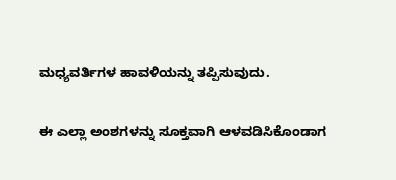ಮಧ್ಯವರ್ತಿಗಳ ಹಾವಳಿಯನ್ನು ತಪ್ಪಿಸುವುದು.

ಈ ಎಲ್ಲಾ ಅಂಶಗಳನ್ನು ಸೂಕ್ತವಾಗಿ ಆಳವಡಿಸಿಕೊಂಡಾಗ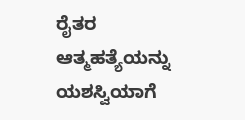ರೈತರ ಆತ್ಮಹತ್ಯೆಯನ್ನು ಯಶಸ್ವಿಯಾಗೆ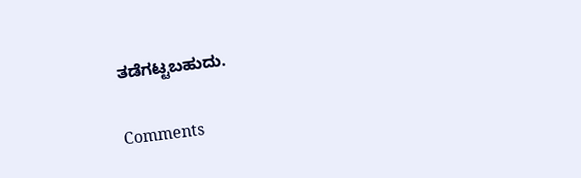ತಡೆಗಟ್ಟಬಹುದು.

Comments